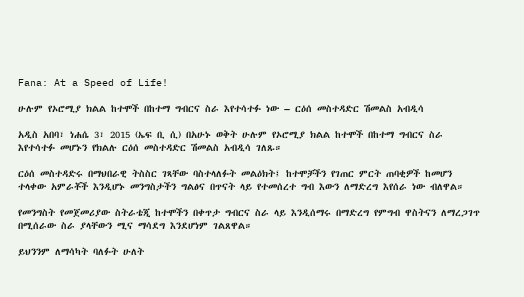Fana: At a Speed of Life!

ሁሉም የኦሮሚያ ክልል ከተሞች በከተማ ግብርና ስራ እየተሳተፉ ነው – ርዕሰ መስተዳድር ሽመልስ አብዲሳ

አዲስ አበባ፣ ነሐሴ 3፣ 2015 (ኤፍ ቢ ሲ) በአሁኑ ወቅት ሁሉም የኦሮሚያ ክልል ከተሞች በከተማ ግብርና ስራ እየተሳተፉ መሆኑን የክልሉ ርዕሰ መስተዳድር ሽመልስ አብዲሳ ገለጹ።

ርዕሰ መስተዳድሩ በማህበራዊ ትስስር ገጻቸው ባስተላለፉት መልዕክት፤ ከተሞቻችን የገጠር ምርት ጠባቂዎች ከመሆን ተላቀው አምራቾች እንዲሆኑ መንግስታችን ግልፅና በጥናት ላይ የተመሰረተ ግብ እውን ለማድረግ እየሰራ ነው ብለዋል።

የመንግስት የመጀመሪያው ስትራቴጂ ከተሞችን በቀጥታ ግብርና ስራ ላይ እንዲሰማሩ በማድረግ የምግብ ዋስትናን ለማረጋገጥ በሚሰራው ስራ ያላቸውን ሚና ማሳደግ እንደሆነም ገልጸዋል።

ይህንንም ለማሳካት ባለፉት ሁለት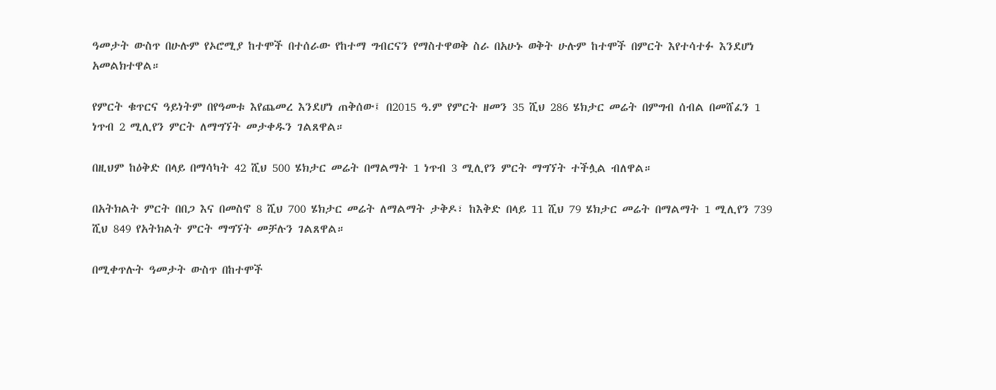ዓመታት ውስጥ በሁሉም የኦሮሚያ ከተሞች በተሰራው የከተማ ግብርናን የማስተዋወቅ ስራ በአሁኑ ወቅት ሁሉም ከተሞች በምርት እየተሳተፉ እንደሆነ አመልክተዋል።

የምርት ቁጥርና ዓይነትም በየዓመቱ እየጨመረ እንደሆነ ጠቅሰው፤ በ2015 ዓ.ም የምርት ዘመን 35 ሺህ 286 ሄክታር መሬት በምግብ ሰብል በመሸፈን 1 ነጥብ 2 ሚሊየን ምርት ለማግኘት መታቀዱን ገልጸዋል።

በዚህም ከዕቅድ በላይ በማሳካት 42 ሺህ 500 ሄክታር መሬት በማልማት 1 ነጥብ 3 ሚሊየን ምርት ማግኘት ተችሏል ብለዋል።

በአትክልት ምርት በበጋ እና በመስኖ 8 ሺህ 700 ሄክታር መሬት ለማልማት ታቅዶ፣ ከእቅድ በላይ 11 ሺህ 79 ሄክታር መሬት በማልማት 1 ሚሊየን 739 ሺህ 849 የአትክልት ምርት ማግኘት መቻሉን ገልጸዋል።

በሚቀጥሉት ዓመታት ውስጥ በከተሞች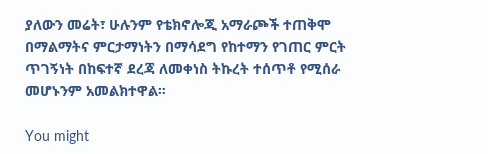ያለውን መሬት፣ ሁሉንም የቴክኖሎጂ አማራጮች ተጠቅሞ በማልማትና ምርታማነትን በማሳደግ የከተማን የገጠር ምርት ጥገኝነት በከፍተኛ ደረጃ ለመቀነስ ትኩረት ተሰጥቶ የሚሰራ መሆኑንም አመልክተዋል።

You might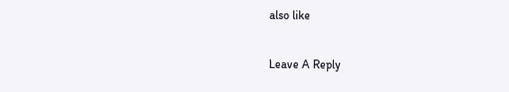also like

Leave A Reply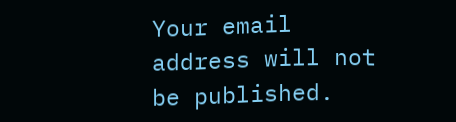Your email address will not be published.